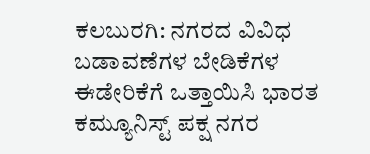ಕಲಬುರಗಿ: ನಗರದ ವಿವಿಧ ಬಡಾವಣೆಗಳ ಬೇಡಿಕೆಗಳ ಈಡೇರಿಕೆಗೆ ಒತ್ತಾಯಿಸಿ ಭಾರತ ಕಮ್ಯೂನಿಸ್ಟ್ ಪಕ್ಷ ನಗರ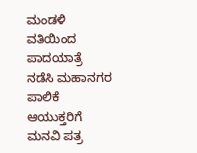ಮಂಡಳಿ ವತಿಯಿಂದ ಪಾದಯಾತ್ರೆ ನಡೆಸಿ ಮಹಾನಗರ ಪಾಲಿಕೆ ಆಯುಕ್ತರಿಗೆ ಮನವಿ ಪತ್ರ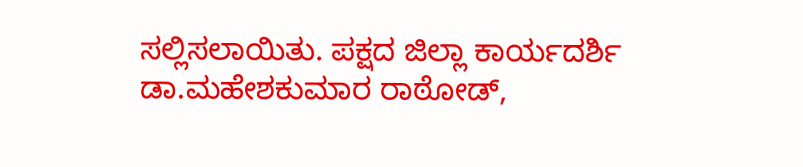ಸಲ್ಲಿಸಲಾಯಿತು. ಪಕ್ಷದ ಜಿಲ್ಲಾ ಕಾರ್ಯದರ್ಶಿ ಡಾ.ಮಹೇಶಕುಮಾರ ರಾಠೋಡ್,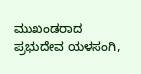ಮುಖಂಡರಾದ ಪ್ರಭುದೇವ ಯಳಸಂಗಿ,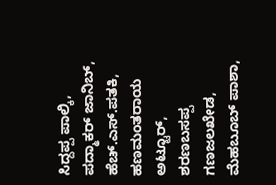ಸಿದ್ದಪ್ಪ ಪಾಲ್ಕಿ, ಪದ್ಮಾಕರ್ ಜಾನಿಬ್, ಹೆಚ್.ಎಸ್.ಪತಕಿ, ಹಣಮಂತರಾಯ ಅಟ್ಟೂರ್, ಶರಣಬಸಪ್ಪ ಗಣಜಲಖೇಡ, ಮೆಹಬೂಬ್ ಪಾಶಾ,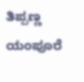ತಿಪ್ಪಣ್ಣ ಯಂಪೂರೆ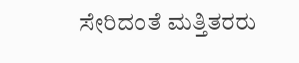ಸೇರಿದಂತೆ ಮತ್ತಿತರರು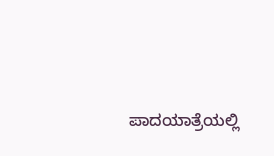ಪಾದಯಾತ್ರೆಯಲ್ಲಿ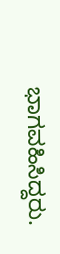ಭಾಗವಹಿಸಿದ್ದರು.